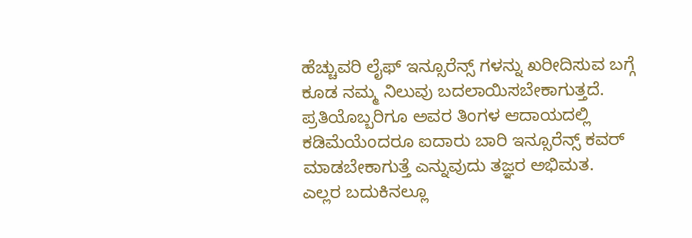ಹೆಚ್ಚುವರಿ ಲೈಫ್ ಇನ್ಸೂರೆನ್ಸ್ ಗಳನ್ನು ಖರೀದಿಸುವ ಬಗ್ಗೆ ಕೂಡ ನಮ್ಮ ನಿಲುವು ಬದಲಾಯಿಸಬೇಕಾಗುತ್ತದೆ. ಪ್ರತಿಯೊಬ್ಬರಿಗೂ ಅವರ ತಿಂಗಳ ಆದಾಯದಲ್ಲಿ ಕಡಿಮೆಯೆಂದರೂ ಐದಾರು ಬಾರಿ ಇನ್ಸೂರೆನ್ಸ್ ಕವರ್ ಮಾಡಬೇಕಾಗುತ್ತೆ ಎನ್ನುವುದು ತಜ್ಞರ ಅಭಿಮತ.
ಎಲ್ಲರ ಬದುಕಿನಲ್ಲೂ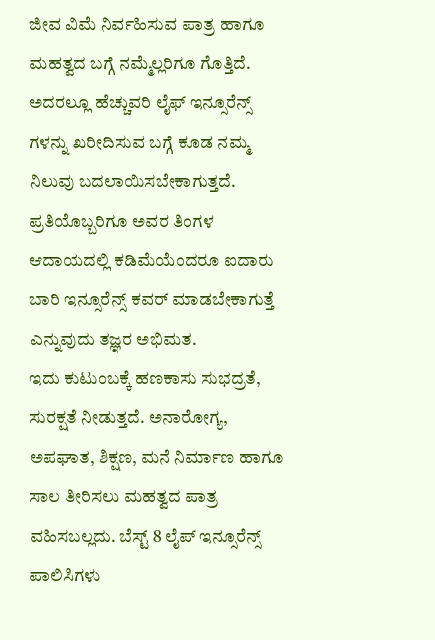ಜೀವ ವಿಮೆ ನಿರ್ವಹಿಸುವ ಪಾತ್ರ ಹಾಗೂ ಮಹತ್ವದ ಬಗ್ಗೆ ನಮ್ಮೆಲ್ಲರಿಗೂ ಗೊತ್ತಿದೆ. ಅದರಲ್ಲೂ ಹೆಚ್ಚುವರಿ ಲೈಫ್ ಇನ್ಸೂರೆನ್ಸ್ ಗಳನ್ನು ಖರೀದಿಸುವ ಬಗ್ಗೆ ಕೂಡ ನಮ್ಮ ನಿಲುವು ಬದಲಾಯಿಸಬೇಕಾಗುತ್ತದೆ.
ಪ್ರತಿಯೊಬ್ಬರಿಗೂ ಅವರ ತಿಂಗಳ ಆದಾಯದಲ್ಲಿ ಕಡಿಮೆಯೆಂದರೂ ಐದಾರು ಬಾರಿ ಇನ್ಸೂರೆನ್ಸ್ ಕವರ್ ಮಾಡಬೇಕಾಗುತ್ತೆ ಎನ್ನುವುದು ತಜ್ಞರ ಅಭಿಮತ.
ಇದು ಕುಟುಂಬಕ್ಕೆ ಹಣಕಾಸು ಸುಭದ್ರತೆ, ಸುರಕ್ಷತೆ ನೀಡುತ್ತದೆ. ಅನಾರೋಗ್ಯ, ಅಪಘಾತ, ಶಿಕ್ಷಣ, ಮನೆ ನಿರ್ಮಾಣ ಹಾಗೂ ಸಾಲ ತೀರಿಸಲು ಮಹತ್ವದ ಪಾತ್ರ ವಹಿಸಬಲ್ಲದು. ಬೆಸ್ಟ್ 8 ಲೈಪ್ ಇನ್ಸೂರೆನ್ಸ್ ಪಾಲಿಸಿಗಳು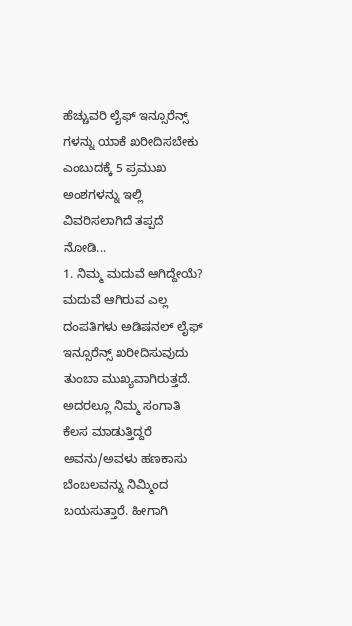ಹೆಚ್ಚುವರಿ ಲೈಫ್ ಇನ್ಸೂರೆನ್ಸ್ ಗಳನ್ನು ಯಾಕೆ ಖರೀದಿಸಬೇಕು ಎಂಬುದಕ್ಕೆ 5 ಪ್ರಮುಖ ಅಂಶಗಳನ್ನು ಇಲ್ಲಿ ವಿವರಿಸಲಾಗಿದೆ ತಪ್ಪದೆ ನೋಡಿ...
1. ನಿಮ್ಮ ಮದುವೆ ಆಗಿದ್ದೇಯೆ?
ಮದುವೆ ಆಗಿರುವ ಎಲ್ಲ ದಂಪತಿಗಳು ಅಡಿಷನಲ್ ಲೈಫ್ ಇನ್ಸೂರೆನ್ಸ್ ಖರೀದಿಸುವುದು ತುಂಬಾ ಮುಖ್ಯವಾಗಿರುತ್ತದೆ. ಅದರಲ್ಲೂ ನಿಮ್ಮ ಸಂಗಾತಿ ಕೆಲಸ ಮಾಡುತ್ತಿದ್ದರೆ ಅವನು/ಅವಳು ಹಣಕಾಸು ಬೆಂಬಲವನ್ನು ನಿಮ್ಮಿಂದ ಬಯಸುತ್ತಾರೆ. ಹೀಗಾಗಿ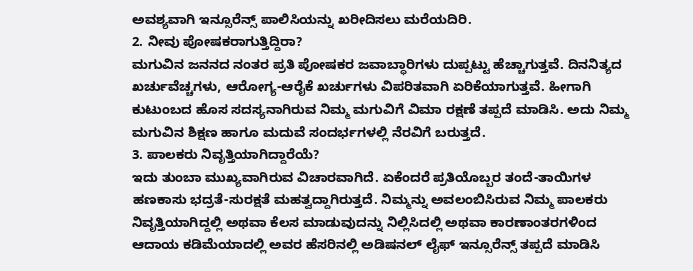ಅವಶ್ಯವಾಗಿ ಇನ್ಸೂರೆನ್ಸ್ ಪಾಲಿಸಿಯನ್ನು ಖರೀದಿಸಲು ಮರೆಯದಿರಿ.
2. ನೀವು ಪೋಷಕರಾಗುತ್ತಿದ್ದಿರಾ?
ಮಗುವಿನ ಜನನದ ನಂತರ ಪ್ರತಿ ಪೋಷಕರ ಜವಾಬ್ಧಾರಿಗಳು ದುಪ್ಪಟ್ಟು ಹೆಚ್ಚಾಗುತ್ತವೆ. ದಿನನಿತ್ಯದ ಖರ್ಚುವೆಚ್ಚಗಳು, ಆರೋಗ್ಯ-ಆರೈಕೆ ಖರ್ಚುಗಳು ವಿಪರಿತವಾಗಿ ಏರಿಕೆಯಾಗುತ್ತವೆ. ಹೀಗಾಗಿ ಕುಟುಂಬದ ಹೊಸ ಸದಸ್ಯನಾಗಿರುವ ನಿಮ್ಮ ಮಗುವಿಗೆ ವಿಮಾ ರಕ್ಷಣೆ ತಪ್ಪದೆ ಮಾಡಿಸಿ. ಅದು ನಿಮ್ಮ ಮಗುವಿನ ಶಿಕ್ಷಣ ಹಾಗೂ ಮದುವೆ ಸಂದರ್ಭಗಳಲ್ಲಿ ನೆರವಿಗೆ ಬರುತ್ತದೆ.
3. ಪಾಲಕರು ನಿವೃತ್ತಿಯಾಗಿದ್ದಾರೆಯೆ?
ಇದು ತುಂಬಾ ಮುಖ್ಯವಾಗಿರುವ ವಿಚಾರವಾಗಿದೆ. ಏಕೆಂದರೆ ಪ್ರತಿಯೊಬ್ಬರ ತಂದೆ-ತಾಯಿಗಳ ಹಣಕಾಸು ಭದ್ರತೆ-ಸುರಕ್ಷತೆ ಮಹತ್ವದ್ದಾಗಿರುತ್ತದೆ. ನಿಮ್ಮನ್ನು ಅವಲಂಬಿಸಿರುವ ನಿಮ್ಮ ಪಾಲಕರು ನಿವೃತ್ತಿಯಾಗಿದ್ದಲ್ಲಿ ಅಥವಾ ಕೆಲಸ ಮಾಡುವುದನ್ನು ನಿಲ್ಲಿಸಿದಲ್ಲಿ ಅಥವಾ ಕಾರಣಾಂತರಗಳಿಂದ ಆದಾಯ ಕಡಿಮೆಯಾದಲ್ಲಿ ಅವರ ಹೆಸರಿನಲ್ಲಿ ಅಡಿಷನಲ್ ಲೈಫ್ ಇನ್ಸೂರೆನ್ಸ್ ತಪ್ಪದೆ ಮಾಡಿಸಿ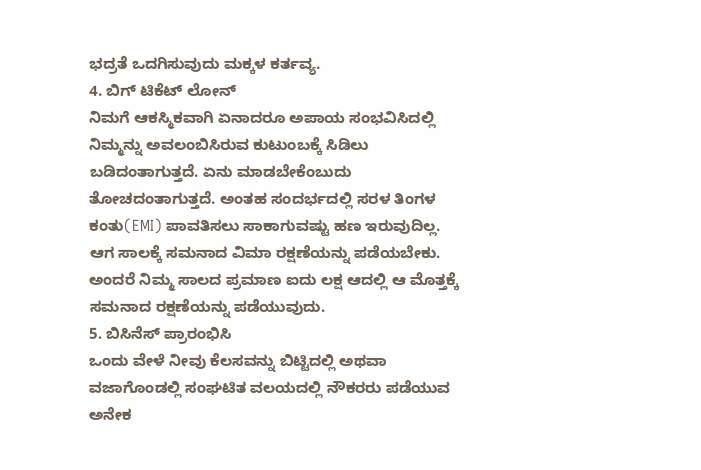ಭದ್ರತೆ ಒದಗಿಸುವುದು ಮಕ್ಕಳ ಕರ್ತವ್ಯ.
4. ಬಿಗ್ ಟಿಕೆಟ್ ಲೋನ್
ನಿಮಗೆ ಆಕಸ್ಮಿಕವಾಗಿ ಏನಾದರೂ ಅಪಾಯ ಸಂಭವಿಸಿದಲ್ಲಿ ನಿಮ್ಮನ್ನು ಅವಲಂಬಿಸಿರುವ ಕುಟುಂಬಕ್ಕೆ ಸಿಡಿಲು ಬಡಿದಂತಾಗುತ್ತದೆ. ಏನು ಮಾಡಬೇಕೆಂಬುದು ತೋಚದಂತಾಗುತ್ತದೆ. ಅಂತಹ ಸಂದರ್ಭದಲ್ಲಿ ಸರಳ ತಿಂಗಳ ಕಂತು(EMI) ಪಾವತಿಸಲು ಸಾಕಾಗುವಷ್ಟು ಹಣ ಇರುವುದಿಲ್ಲ. ಆಗ ಸಾಲಕ್ಕೆ ಸಮನಾದ ವಿಮಾ ರಕ್ಷಣೆಯನ್ನು ಪಡೆಯಬೇಕು. ಅಂದರೆ ನಿಮ್ಮ ಸಾಲದ ಪ್ರಮಾಣ ಐದು ಲಕ್ಷ ಆದಲ್ಲಿ ಆ ಮೊತ್ತಕ್ಕೆ ಸಮನಾದ ರಕ್ಷಣೆಯನ್ನು ಪಡೆಯುವುದು.
5. ಬಿಸಿನೆಸ್ ಪ್ರಾರಂಭಿಸಿ
ಒಂದು ವೇಳೆ ನೀವು ಕೆಲಸವನ್ನು ಬಿಟ್ಟಿದಲ್ಲಿ ಅಥವಾ ವಜಾಗೊಂಡಲ್ಲಿ ಸಂಘಟಿತ ವಲಯದಲ್ಲಿ ನೌಕರರು ಪಡೆಯುವ ಅನೇಕ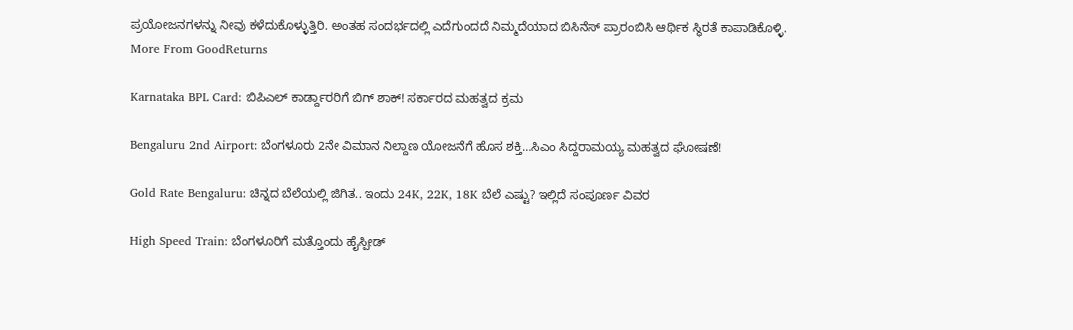ಪ್ರಯೋಜನಗಳನ್ನು ನೀವು ಕಳೆದುಕೊಳ್ಳುತ್ತಿರಿ. ಅಂತಹ ಸಂದರ್ಭದಲ್ಲಿ ಎದೆಗುಂದದೆ ನಿಮ್ಮದೆಯಾದ ಬಿಸಿನೆಸ್ ಪ್ರಾರಂಬಿಸಿ ಆರ್ಥಿಕ ಸ್ಥಿರತೆ ಕಾಪಾಡಿಕೊಳ್ಳಿ.
More From GoodReturns

Karnataka BPL Card: ಬಿಪಿಎಲ್ ಕಾರ್ಡ್ದಾರರಿಗೆ ಬಿಗ್ ಶಾಕ್! ಸರ್ಕಾರದ ಮಹತ್ವದ ಕ್ರಮ

Bengaluru 2nd Airport: ಬೆಂಗಳೂರು 2ನೇ ವಿಮಾನ ನಿಲ್ದಾಣ ಯೋಜನೆಗೆ ಹೊಸ ಶಕ್ತಿ…ಸಿಎಂ ಸಿದ್ದರಾಮಯ್ಯ ಮಹತ್ವದ ಘೋಷಣೆ!

Gold Rate Bengaluru: ಚಿನ್ನದ ಬೆಲೆಯಲ್ಲಿ ಜಿಗಿತ.. ಇಂದು 24K, 22K, 18K ಬೆಲೆ ಎಷ್ಟು? ಇಲ್ಲಿದೆ ಸಂಪೂರ್ಣ ವಿವರ

High Speed Train: ಬೆಂಗಳೂರಿಗೆ ಮತ್ತೊಂದು ಹೈಸ್ಪೀಡ್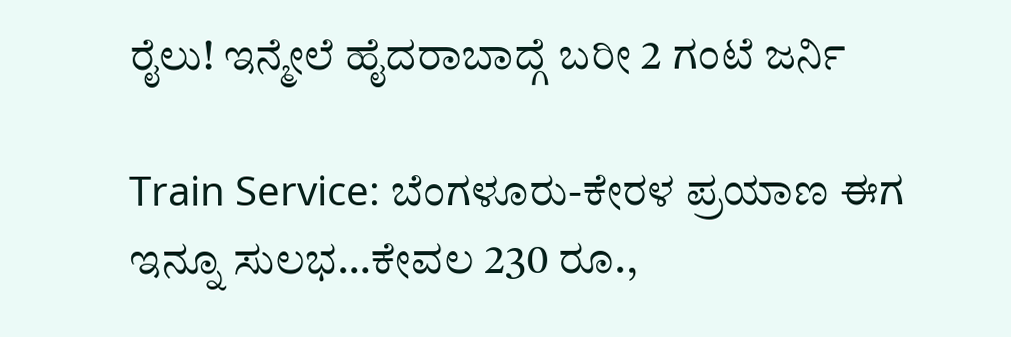ರೈಲು! ಇನ್ಮೇಲೆ ಹೈದರಾಬಾದ್ಗೆ ಬರೀ 2 ಗಂಟೆ ಜರ್ನಿ

Train Service: ಬೆಂಗಳೂರು-ಕೇರಳ ಪ್ರಯಾಣ ಈಗ ಇನ್ನೂ ಸುಲಭ…ಕೇವಲ 230 ರೂ.,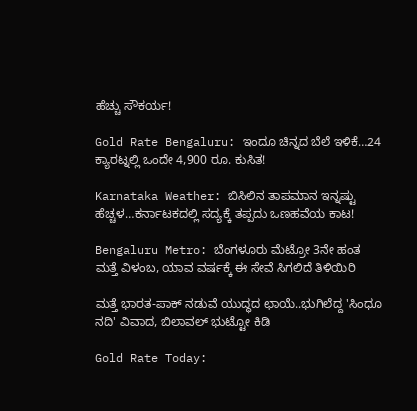ಹೆಚ್ಚು ಸೌಕರ್ಯ!

Gold Rate Bengaluru: ಇಂದೂ ಚಿನ್ನದ ಬೆಲೆ ಇಳಿಕೆ…24 ಕ್ಯಾರಟ್ನಲ್ಲಿ ಒಂದೇ 4,900 ರೂ. ಕುಸಿತ!

Karnataka Weather: ಬಿಸಿಲಿನ ತಾಪಮಾನ ಇನ್ನಷ್ಟು ಹೆಚ್ಚಳ…ಕರ್ನಾಟಕದಲ್ಲಿ ಸದ್ಯಕ್ಕೆ ತಪ್ಪದು ಒಣಹವೆಯ ಕಾಟ!

Bengaluru Metro: ಬೆಂಗಳೂರು ಮೆಟ್ರೋ 3ನೇ ಹಂತ ಮತ್ತೆ ವಿಳಂಬ, ಯಾವ ವರ್ಷಕ್ಕೆ ಈ ಸೇವೆ ಸಿಗಲಿದೆ ತಿಳಿಯಿರಿ

ಮತ್ತೆ ಭಾರತ-ಪಾಕ್ ನಡುವೆ ಯುದ್ಧದ ಛಾಯೆ..ಭುಗಿಲೆದ್ದ 'ಸಿಂಧೂ ನದಿ' ವಿವಾದ, ಬಿಲಾವಲ್ ಭುಟ್ಟೋ ಕಿಡಿ

Gold Rate Today: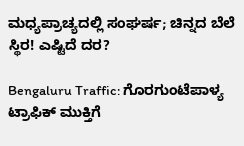ಮಧ್ಯಪ್ರಾಚ್ಯದಲ್ಲಿ ಸಂಘರ್ಷ; ಚಿನ್ನದ ಬೆಲೆ ಸ್ಥಿರ! ಎಷ್ಟಿದೆ ದರ?

Bengaluru Traffic: ಗೊರಗುಂಟೆಪಾಳ್ಯ ಟ್ರಾಫಿಕ್ ಮುಕ್ತಿಗೆ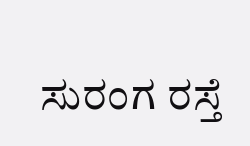ಸುರಂಗ ರಸ್ತೆ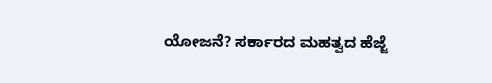ಯೋಜನೆ? ಸರ್ಕಾರದ ಮಹತ್ವದ ಹೆಜ್ಜೆ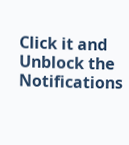Click it and Unblock the Notifications